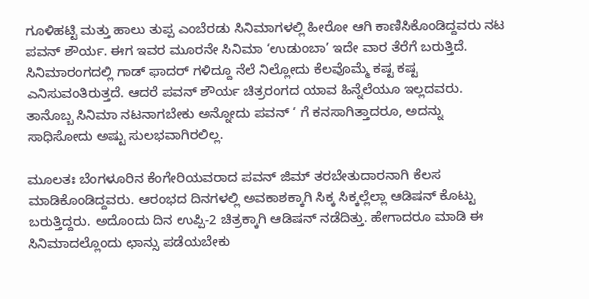ಗೂಳಿಹಟ್ಟಿ ಮತ್ತು ಹಾಲು ತುಪ್ಪ ಎಂಬೆರಡು ಸಿನಿಮಾಗಳಲ್ಲಿ ಹೀರೋ ಆಗಿ ಕಾಣಿಸಿಕೊಂಡಿದ್ದವರು ನಟ ಪವನ್ ಶೌರ್ಯ. ಈಗ ಇವರ ಮೂರನೇ ಸಿನಿಮಾ ‘ಉಡುಂಬಾ’ ಇದೇ ವಾರ ತೆರೆಗೆ ಬರುತ್ತಿದೆ. ಸಿನಿಮಾರಂಗದಲ್ಲಿ ಗಾಡ್ ಫಾದರ್ ಗಳಿದ್ದೂ ನೆಲೆ ನಿಲ್ಲೋದು ಕೆಲವೊಮ್ಮೆ ಕಷ್ಟ ಕಷ್ಟ ಎನಿಸುವಂತಿರುತ್ತದೆ. ಆದರೆ ಪವನ್ ಶೌರ್ಯ ಚಿತ್ರರಂಗದ ಯಾವ ಹಿನ್ನೆಲೆಯೂ ಇಲ್ಲದವರು. ತಾನೊಬ್ಬ ಸಿನಿಮಾ ನಟನಾಗಬೇಕು ಅನ್ನೋದು ಪವನ್ ‘ ಗೆ ಕನಸಾಗಿತ್ತಾದರೂ, ಅದನ್ನು ಸಾಧಿಸೋದು ಅಷ್ಟು ಸುಲಭವಾಗಿರಲಿಲ್ಲ.

ಮೂಲತಃ ಬೆಂಗಳೂರಿನ ಕೆಂಗೇರಿಯವರಾದ ಪವನ್ ಜಿಮ್ ತರಬೇತುದಾರನಾಗಿ ಕೆಲಸ ಮಾಡಿಕೊಂಡಿದ್ದವರು. ಆರಂಭದ ದಿನಗಳಲ್ಲಿ ಅವಕಾಶಕ್ಕಾಗಿ ಸಿಕ್ಕ ಸಿಕ್ಕಲ್ಲೆಲ್ಲಾ ಆಡಿಷನ್ ಕೊಟ್ಟು ಬರುತ್ತಿದ್ದರು. ಅದೊಂದು ದಿನ ಉಪ್ಪಿ-2 ಚಿತ್ರಕ್ಕಾಗಿ ಆಡಿಷನ್ ನಡೆದಿತ್ತು. ಹೇಗಾದರೂ ಮಾಡಿ ಈ ಸಿನಿಮಾದಲ್ಲೊಂದು ಛಾನ್ಸು ಪಡೆಯಬೇಕು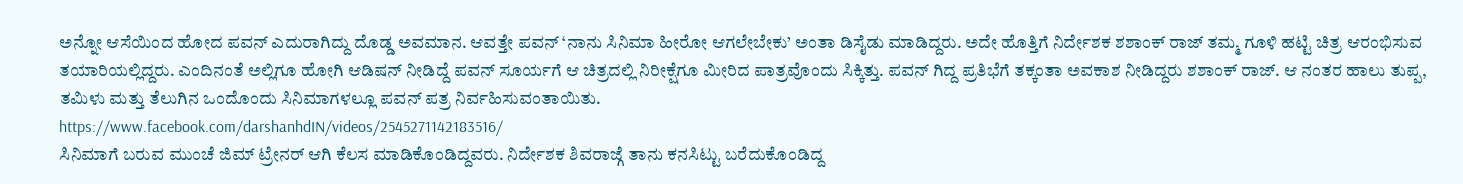ಅನ್ನೋ ಆಸೆಯಿಂದ ಹೋದ ಪವನ್ ಎದುರಾಗಿದ್ದು ದೊಡ್ಡ ಅವಮಾನ. ಆವತ್ತೇ ಪವನ್ ‘ನಾನು ಸಿನಿಮಾ ಹೀರೋ ಆಗಲೇಬೇಕು’ ಅಂತಾ ಡಿಸೈಡು ಮಾಡಿದ್ದರು. ಅದೇ ಹೊತ್ತಿಗೆ ನಿರ್ದೇಶಕ ಶಶಾಂಕ್ ರಾಜ್ ತಮ್ಮ ಗೂಳಿ ಹಟ್ಟಿ ಚಿತ್ರ ಆರಂಭಿಸುವ ತಯಾರಿಯಲ್ಲಿದ್ದರು. ಎಂದಿನಂತೆ ಅಲ್ಲಿಗೂ ಹೋಗಿ ಆಡಿಷನ್ ನೀಡಿದ್ದೆ ಪವನ್ ಸೂರ್ಯಗೆ ಆ ಚಿತ್ರದಲ್ಲಿ ನಿರೀಕ್ಷೆಗೂ ಮೀರಿದ ಪಾತ್ರವೊಂದು ಸಿಕ್ಕಿತ್ತು. ಪವನ್ ಗಿದ್ದ ಪ್ರತಿಭೆಗೆ ತಕ್ಕಂತಾ ಅವಕಾಶ ನೀಡಿದ್ದರು ಶಶಾಂಕ್ ರಾಜ್. ಆ ನಂತರ ಹಾಲು ತುಪ್ಪ, ತಮಿಳು ಮತ್ತು ತೆಲುಗಿನ ಒಂದೊಂದು ಸಿನಿಮಾಗಳಲ್ಲೂ ಪವನ್ ಪತ್ರ ನಿರ್ವಹಿಸುವಂತಾಯಿತು.
https://www.facebook.com/darshanhdIN/videos/2545271142183516/
ಸಿನಿಮಾಗೆ ಬರುವ ಮುಂಚೆ ಜಿಮ್ ಟ್ರೇನರ್ ಆಗಿ ಕೆಲಸ ಮಾಡಿಕೊಂಡಿದ್ದವರು. ನಿರ್ದೇಶಕ ಶಿವರಾಜ್ಗೆ ತಾನು ಕನಸಿಟ್ಟು ಬರೆದುಕೊಂಡಿದ್ದ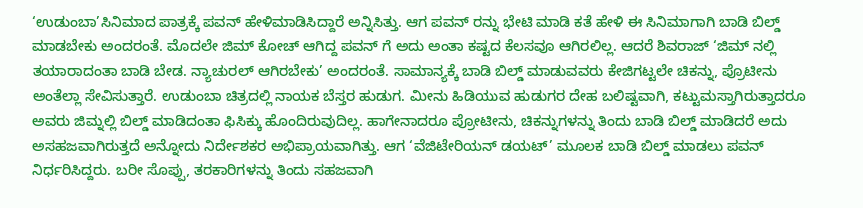‘ಉಡುಂಬಾ’ಸಿನಿಮಾದ ಪಾತ್ರಕ್ಕೆ ಪವನ್ ಹೇಳಿಮಾಡಿಸಿದ್ದಾರೆ ಅನ್ನಿಸಿತ್ತು. ಆಗ ಪವನ್ ರನ್ನು ಭೇಟಿ ಮಾಡಿ ಕತೆ ಹೇಳಿ ಈ ಸಿನಿಮಾಗಾಗಿ ಬಾಡಿ ಬಿಲ್ಡ್ ಮಾಡಬೇಕು ಅಂದರಂತೆ. ಮೊದಲೇ ಜಿಮ್ ಕೋಚ್ ಆಗಿದ್ದ ಪವನ್ ಗೆ ಅದು ಅಂತಾ ಕಷ್ಟದ ಕೆಲಸವೂ ಆಗಿರಲಿಲ್ಲ. ಆದರೆ ಶಿವರಾಜ್ ‘ಜಿಮ್ ನಲ್ಲಿ ತಯಾರಾದಂತಾ ಬಾಡಿ ಬೇಡ. ನ್ಯಾಚುರಲ್ ಆಗಿರಬೇಕು’ ಅಂದರಂತೆ. ಸಾಮಾನ್ಯಕ್ಕೆ ಬಾಡಿ ಬಿಲ್ಡ್ ಮಾಡುವವರು ಕೇಜಿಗಟ್ಟಲೇ ಚಿಕನ್ನು, ಪ್ರೊಟೀನು ಅಂತೆಲ್ಲಾ ಸೇವಿಸುತ್ತಾರೆ. ಉಡುಂಬಾ ಚಿತ್ರದಲ್ಲಿ ನಾಯಕ ಬೆಸ್ತರ ಹುಡುಗ. ಮೀನು ಹಿಡಿಯುವ ಹುಡುಗರ ದೇಹ ಬಲಿಷ್ಟವಾಗಿ, ಕಟ್ಟುಮಸ್ತಾಗಿರುತ್ತಾದರೂ ಅವರು ಜಿಮ್ನಲ್ಲಿ ಬಿಲ್ಡ್ ಮಾಡಿದಂತಾ ಫಿಸಿಕ್ಕು ಹೊಂದಿರುವುದಿಲ್ಲ. ಹಾಗೇನಾದರೂ ಪ್ರೋಟೀನು, ಚಿಕನ್ನುಗಳನ್ನು ತಿಂದು ಬಾಡಿ ಬಿಲ್ಡ್ ಮಾಡಿದರೆ ಅದು ಅಸಹಜವಾಗಿರುತ್ತದೆ ಅನ್ನೋದು ನಿರ್ದೇಶಕರ ಅಭಿಪ್ರಾಯವಾಗಿತ್ತು. ಆಗ ‘ವೆಜಿಟೇರಿಯನ್ ಡಯಟ್’ ಮೂಲಕ ಬಾಡಿ ಬಿಲ್ಡ್ ಮಾಡಲು ಪವನ್ ನಿರ್ಧರಿಸಿದ್ದರು. ಬರೀ ಸೊಪ್ಪು, ತರಕಾರಿಗಳನ್ನು ತಿಂದು ಸಹಜವಾಗಿ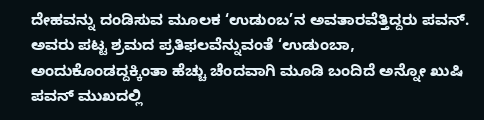ದೇಹವನ್ನು ದಂಡಿಸುವ ಮೂಲಕ ‘ಉಡುಂಬ’ನ ಅವತಾರವೆತ್ತಿದ್ದರು ಪವನ್. ಅವರು ಪಟ್ಟ ಶ್ರಮದ ಪ್ರತಿಫಲವೆನ್ನುವಂತೆ ‘ಉಡುಂಬಾ, ಅಂದುಕೊಂಡದ್ದಕ್ಕಿಂತಾ ಹೆಚ್ಚು ಚೆಂದವಾಗಿ ಮೂಡಿ ಬಂದಿದೆ ಅನ್ನೋ ಖುಷಿ ಪವನ್ ಮುಖದಲ್ಲಿ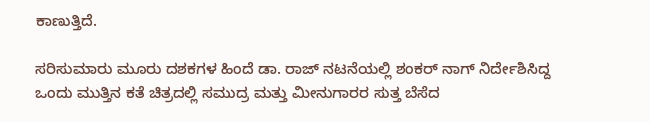ಕಾಣುತ್ತಿದೆ.

ಸರಿಸುಮಾರು ಮೂರು ದಶಕಗಳ ಹಿಂದೆ ಡಾ. ರಾಜ್ ನಟನೆಯಲ್ಲಿ ಶಂಕರ್ ನಾಗ್ ನಿರ್ದೇಶಿಸಿದ್ದ ಒಂದು ಮುತ್ತಿನ ಕತೆ ಚಿತ್ರದಲ್ಲಿ ಸಮುದ್ರ ಮತ್ತು ಮೀನುಗಾರರ ಸುತ್ತ ಬೆಸೆದ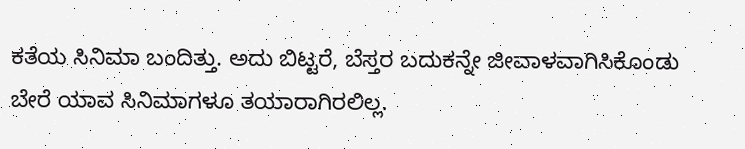ಕತೆಯ ಸಿನಿಮಾ ಬಂದಿತ್ತು. ಅದು ಬಿಟ್ಟರೆ, ಬೆಸ್ತರ ಬದುಕನ್ನೇ ಜೀವಾಳವಾಗಿಸಿಕೊಂಡು ಬೇರೆ ಯಾವ ಸಿನಿಮಾಗಳೂ ತಯಾರಾಗಿರಲಿಲ್ಲ.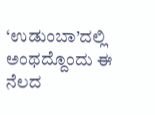‘ಉಡುಂಬಾ’ದಲ್ಲಿ ಅಂಥದ್ದೊಂದು ಈ ನೆಲದ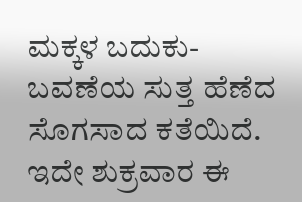ಮಕ್ಕಳ ಬದುಕು-ಬವಣೆಯ ಸುತ್ತ ಹೆಣೆದ ಸೊಗಸಾದ ಕತೆಯಿದೆ. ಇದೇ ಶುಕ್ರವಾರ ಈ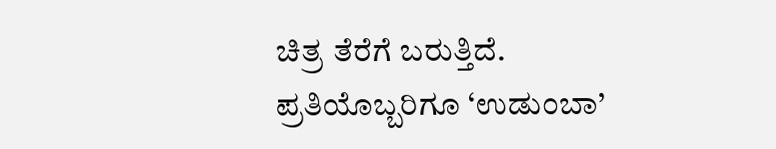ಚಿತ್ರ ತೆರೆಗೆ ಬರುತ್ತಿದೆ. ಪ್ರತಿಯೊಬ್ಬರಿಗೂ ‘ಉಡುಂಬಾ’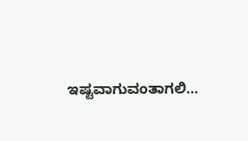ಇಷ್ಟವಾಗುವಂತಾಗಲಿ…